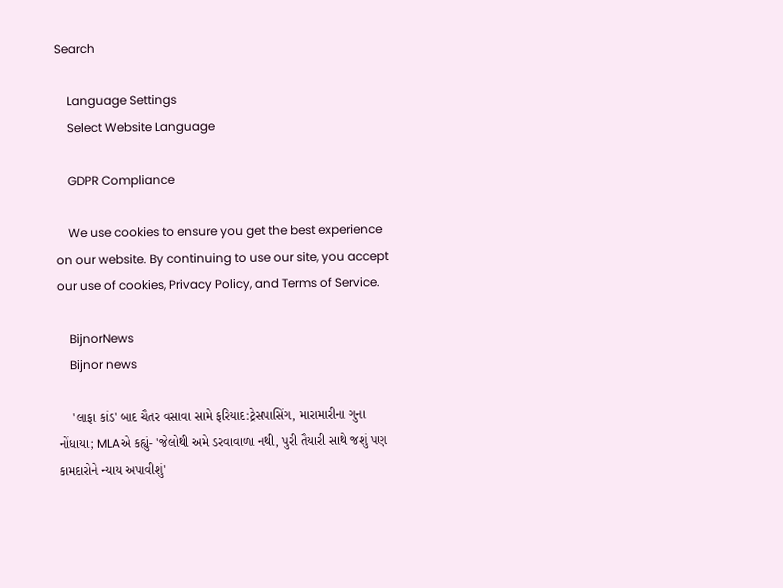Search

    Language Settings
    Select Website Language

    GDPR Compliance

    We use cookies to ensure you get the best experience on our website. By continuing to use our site, you accept our use of cookies, Privacy Policy, and Terms of Service.

    BijnorNews
    Bijnor news

    'લાફા કાંડ' બાદ ચૈતર વસાવા સામે ફરિયાદ:ટ્રેસપાસિંગ, મારામારીના ગુના નોંધાયા; MLAએ કહ્યું- 'જેલોથી અમે ડરવાવાળા નથી, પુરી તૈયારી સાથે જશું પણ કામદારોને ન્યાય અપાવીશું'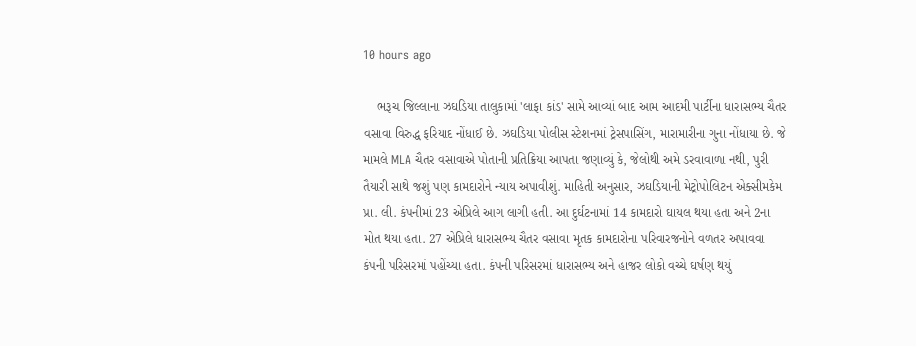10 hours ago

    ભરૂચ જિલ્લાના ઝઘડિયા તાલુકામાં 'લાફા કાંડ' સામે આવ્યાં બાદ આમ આદમી પાર્ટીના ધારાસભ્ય ચૈતર વસાવા વિરુદ્ધ ફરિયાદ નોંધાઈ છે. ઝઘડિયા પોલીસ સ્ટેશનમાં ટ્રેસપાસિંગ, મારામારીના ગુના નોંધાયા છે. જે મામલે MLA ચૈતર વસાવાએ પોતાની પ્રતિક્રિયા આપતા જણાવ્યું કે, જેલોથી અમે ડરવાવાળા નથી, પુરી તૈયારી સાથે જશું પણ કામદારોને ન્યાય અપાવીશું. માહિતી અનુસાર, ઝઘડિયાની મેટ્રોપોલિટન એક્સીમકેમ પ્રા. લી. કંપનીમાં 23 એપ્રિલે આગ લાગી હતી. આ દુર્ઘટનામાં 14 કામદારો ઘાયલ થયા હતા અને 2ના મોત થયા હતા. 27 એપ્રિલે ધારાસભ્ય ચૈતર વસાવા મૃતક કામદારોના પરિવારજનોને વળતર અપાવવા કંપની પરિસરમાં પહોંચ્યા હતા. કંપની પરિસરમાં ધારાસભ્ય અને હાજર લોકો વચ્ચે ઘર્ષણ થયું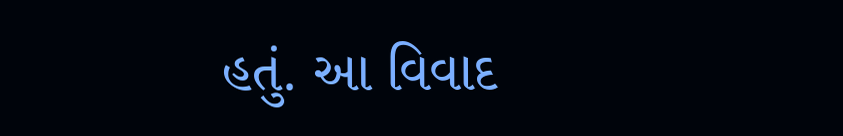હતું. આ વિવાદ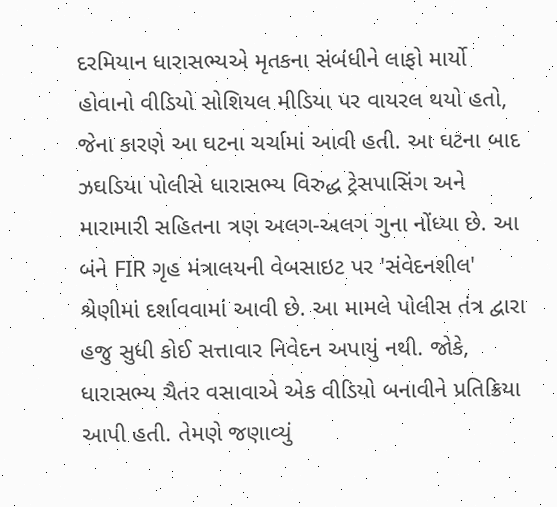દરમિયાન ધારાસભ્યએ મૃતકના સંબંધીને લાફો માર્યો હોવાનો વીડિયો સોશિયલ મીડિયા પર વાયરલ થયો હતો, જેના કારણે આ ઘટના ચર્ચામાં આવી હતી. આ ઘટના બાદ ઝઘડિયા પોલીસે ધારાસભ્ય વિરુદ્ધ ટ્રેસપાસિંગ અને મારામારી સહિતના ત્રણ અલગ-અલગ ગુના નોંધ્યા છે. આ બંને FIR ગૃહ મંત્રાલયની વેબસાઇટ પર 'સંવેદનશીલ' શ્રેણીમાં દર્શાવવામાં આવી છે. આ મામલે પોલીસ તંત્ર દ્વારા હજુ સુધી કોઈ સત્તાવાર નિવેદન અપાયું નથી. જોકે, ધારાસભ્ય ચૈતર વસાવાએ એક વીડિયો બનાવીને પ્રતિક્રિયા આપી હતી. તેમણે જણાવ્યું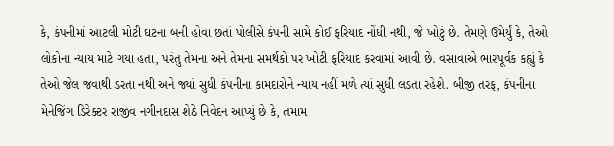કે, કંપનીમાં આટલી મોટી ઘટના બની હોવા છતાં પોલીસે કંપની સામે કોઈ ફરિયાદ નોંધી નથી, જે ખોટું છે. તેમણે ઉમેર્યું કે, તેઓ લોકોના ન્યાય માટે ગયા હતા, પરંતુ તેમના અને તેમના સમર્થકો પર ખોટી ફરિયાદ કરવામાં આવી છે. વસાવાએ ભારપૂર્વક કહ્યું કે તેઓ જેલ જવાથી ડરતા નથી અને જ્યાં સુધી કંપનીના કામદારોને ન્યાય નહીં મળે ત્યાં સુધી લડતા રહેશે. બીજી તરફ, કંપનીના મેનેજિંગ ડિરેક્ટર રાજીવ નગીનદાસ શેઠે નિવેદન આપ્યું છે કે, તમામ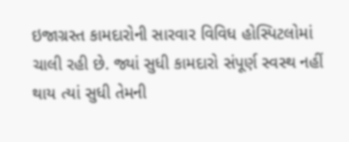ઇજાગ્રસ્ત કામદારોની સારવાર વિવિધ હોસ્પિટલોમાં ચાલી રહી છે. જ્યાં સુધી કામદારો સંપૂર્ણ સ્વસ્થ નહીં થાય ત્યાં સુધી તેમની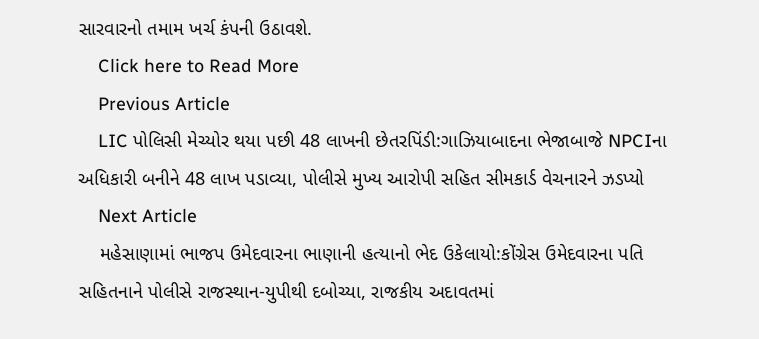સારવારનો તમામ ખર્ચ કંપની ઉઠાવશે.
    Click here to Read More
    Previous Article
    LIC પોલિસી મેચ્યોર થયા પછી 48 લાખની છેતરપિંડી:ગાઝિયાબાદના ભેજાબાજે NPCIના અધિકારી બનીને 48 લાખ પડાવ્યા, પોલીસે મુખ્ય આરોપી સહિત સીમકાર્ડ વેચનારને ઝડપ્યો
    Next Article
    મહેસાણામાં ભાજપ ઉમેદવારના ભાણાની હત્યાનો ભેદ ઉકેલાયો:કોંગ્રેસ ઉમેદવારના પતિ સહિતનાને પોલીસે રાજસ્થાન-યુપીથી દબોચ્યા, રાજકીય અદાવતમાં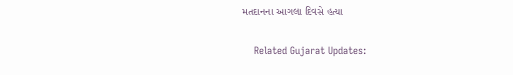મતદાનના આગલા દિવસે હત્યા

    Related Gujarat Updates: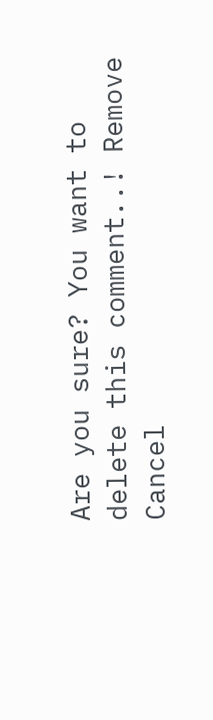Are you sure? You want to delete this comment..! Remove Cancel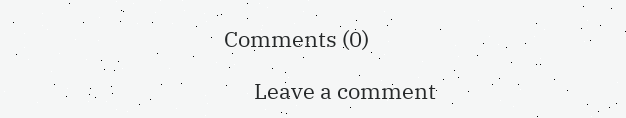Comments (0)

      Leave a comment